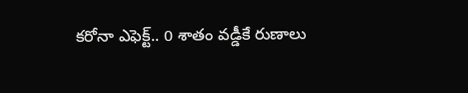కరోనా ఎఫెక్ట్.. 0 శాతం వడ్డీకే రుణాలు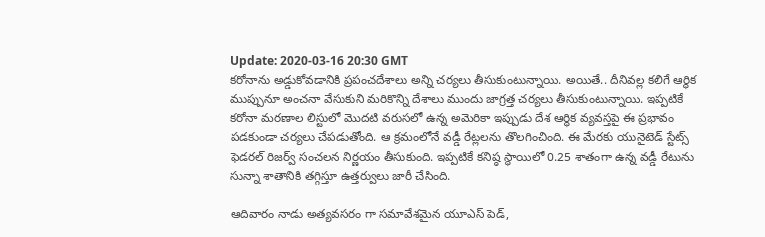Update: 2020-03-16 20:30 GMT
కరోనాను అడ్డుకోవడానికి ప్రపంచదేశాలు అన్ని చర్యలు తీసుకుంటున్నాయి. అయితే.. దీనివల్ల కలిగే ఆర్థిక ముప్పునూ అంచనా వేసుకుని మరికొన్ని దేశాలు ముందు జాగ్రత్త చర్యలు తీసుకుంటున్నాయి. ఇప్పటికే కరోనా మరణాల లిస్టులో మొదటి వరుసలో ఉన్న అమెరికా ఇప్పుడు దేశ ఆర్థిక వ్యవస్తపై ఈ ప్రభావం పడకుండా చర్యలు చేపడుతోంది. ఆ క్రమంలోనే వడ్డీ రేట్లలను తొలగించింది. ఈ మేరకు యునైటెడ్ స్టేట్స్ ఫెడరల్ రిజర్వ్ సంచలన నిర్ణయం తీసుకుంది. ఇప్పటికే కనిష్ఠ స్థాయిలో 0.25 శాతంగా ఉన్న వడ్డీ రేటును సున్నా శాతానికి తగ్గిస్తూ ఉత్తర్వులు జారీ చేసింది.

ఆదివారం నాడు అత్యవసరం గా సమావేశమైన యూఎస్ పెడ్,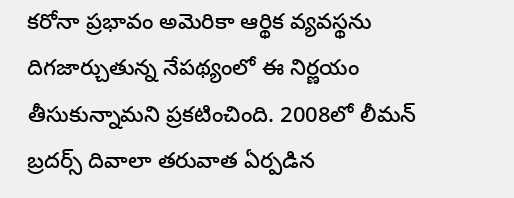కరోనా ప్రభావం అమెరికా ఆర్థిక వ్యవస్థను దిగజార్చుతున్న నేపథ్యంలో ఈ నిర్ణయం తీసుకున్నామని ప్రకటించింది. 2008లో లీమన్ బ్రదర్స్ దివాలా తరువాత ఏర్పడిన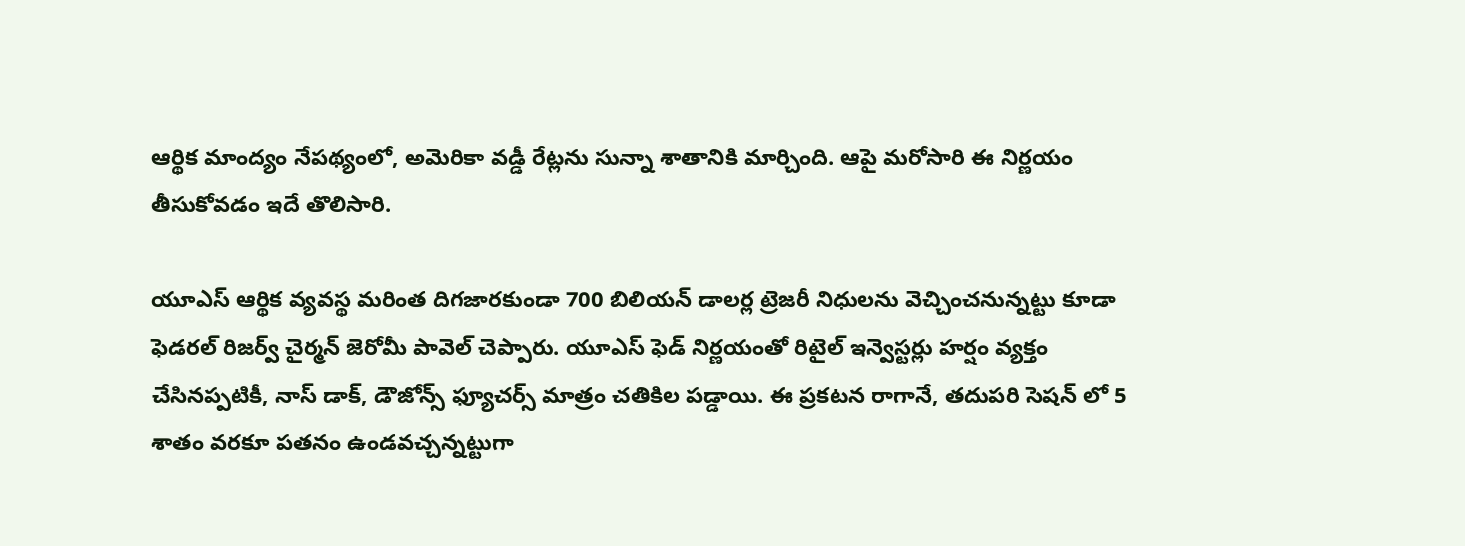ఆర్థిక మాంద్యం నేపథ్యంలో, అమెరికా వడ్డీ రేట్లను సున్నా శాతానికి మార్చింది. ఆపై మరోసారి ఈ నిర్ణయం తీసుకోవడం ఇదే తొలిసారి.

యూఎస్ ఆర్థిక వ్యవస్థ మరింత దిగజారకుండా 700 బిలియన్ డాలర్ల ట్రెజరీ నిధులను వెచ్చించనున్నట్టు కూడా ఫెడరల్ రిజర్వ్ చైర్మన్ జెరోమీ పావెల్ చెప్పారు. యూఎస్ ఫెడ్ నిర్ణయంతో రిటైల్ ఇన్వెస్టర్లు హర్షం వ్యక్తం చేసినప్పటికీ, నాస్ డాక్, డౌజోన్స్ ఫ్యూచర్స్ మాత్రం చతికిల పడ్డాయి. ఈ ప్రకటన రాగానే, తదుపరి సెషన్ లో 5 శాతం వరకూ పతనం ఉండవచ్చన్నట్టుగా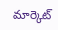మార్కెట్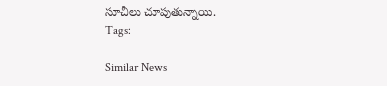సూచీలు చూపుతున్నాయి.
Tags:

Similar News